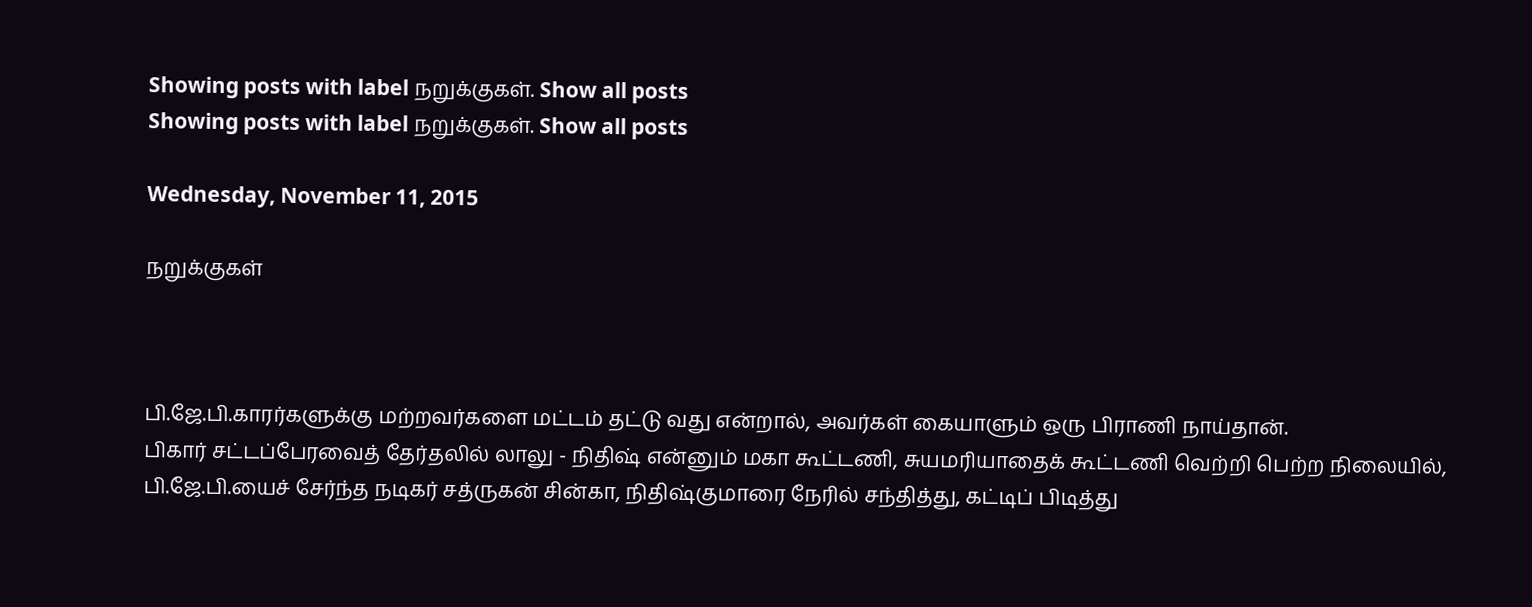Showing posts with label நறுக்குகள். Show all posts
Showing posts with label நறுக்குகள். Show all posts

Wednesday, November 11, 2015

நறுக்குகள்



பி.ஜே.பி.காரர்களுக்கு மற்றவர்களை மட்டம் தட்டு வது என்றால், அவர்கள் கையாளும் ஒரு பிராணி நாய்தான்.
பிகார் சட்டப்பேரவைத் தேர்தலில் லாலு - நிதிஷ் என்னும் மகா கூட்டணி, சுயமரியாதைக் கூட்டணி வெற்றி பெற்ற நிலையில், பி.ஜே.பி.யைச் சேர்ந்த நடிகர் சத்ருகன் சின்கா, நிதிஷ்குமாரை நேரில் சந்தித்து, கட்டிப் பிடித்து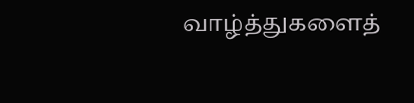வாழ்த்துகளைத்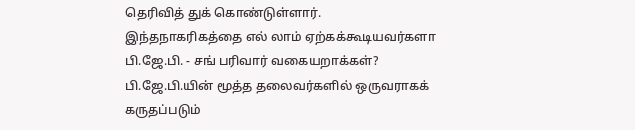தெரிவித் துக் கொண்டுள்ளார்.
இந்தநாகரிகத்தை எல் லாம் ஏற்கக்கூடியவர்களா பி.ஜே.பி. - சங் பரிவார் வகையறாக்கள்?
பி.ஜே.பி.யின் மூத்த தலைவர்களில் ஒருவராகக் கருதப்படும்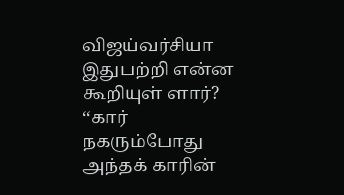விஜய்வர்சியா இதுபற்றி என்ன கூறியுள் ளார்?
‘‘கார் நகரும்போது அந்தக் காரின்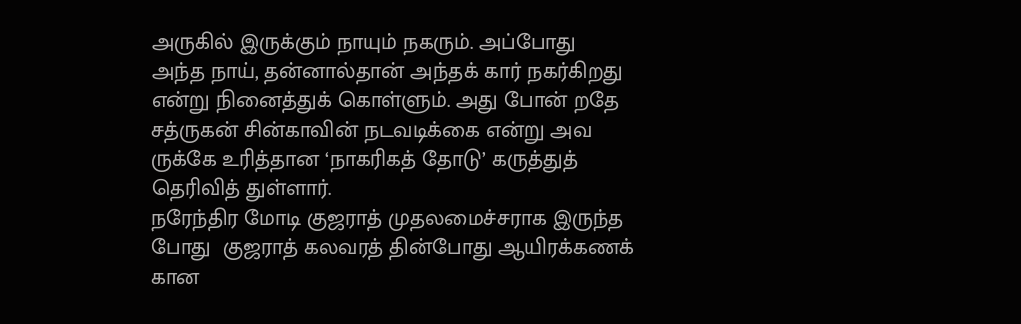அருகில் இருக்கும் நாயும் நகரும். அப்போது அந்த நாய், தன்னால்தான் அந்தக் கார் நகர்கிறது என்று நினைத்துக் கொள்ளும். அது போன் றதே சத்ருகன் சின்காவின் நடவடிக்கை என்று அவ ருக்கே உரித்தான ‘நாகரிகத் தோடு’ கருத்துத் தெரிவித் துள்ளார்.
நரேந்திர மோடி குஜராத் முதலமைச்சராக இருந்த போது  குஜராத் கலவரத் தின்போது ஆயிரக்கணக் கான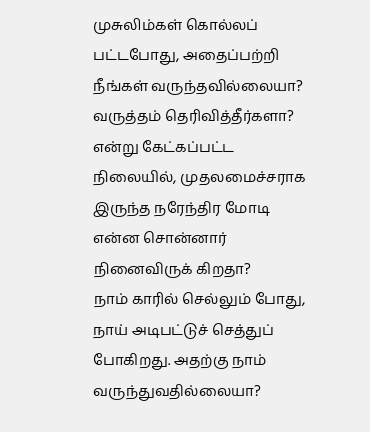முசுலிம்கள் கொல்லப் பட்டபோது, அதைப்பற்றி நீங்கள் வருந்தவில்லையா? வருத்தம் தெரிவித்தீர்களா? என்று கேட்கப்பட்ட நிலையில், முதலமைச்சராக இருந்த நரேந்திர மோடி என்ன சொன்னார் நினைவிருக் கிறதா?
நாம் காரில் செல்லும் போது, நாய் அடிபட்டுச் செத்துப் போகிறது. அதற்கு நாம் வருந்துவதில்லையா?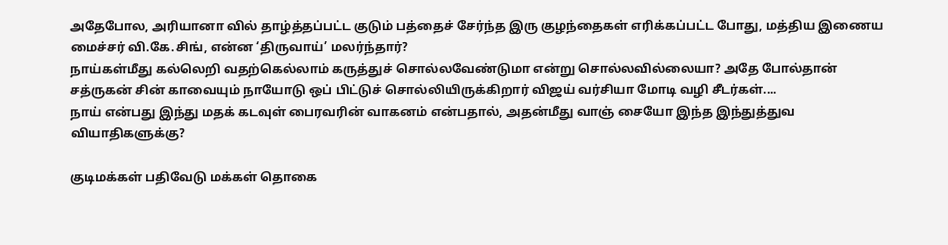அதேபோல, அரியானா வில் தாழ்த்தப்பட்ட குடும் பத்தைச் சேர்ந்த இரு குழந்தைகள் எரிக்கப்பட்ட போது, மத்திய இணைய மைச்சர் வி.கே.சிங், என்ன ‘திருவாய்’ மலர்ந்தார்?
நாய்கள்மீது கல்லெறி வதற்கெல்லாம் கருத்துச் சொல்லவேண்டுமா என்று சொல்லவில்லையா? அதே போல்தான் சத்ருகன் சின் காவையும் நாயோடு ஒப் பிட்டுச் சொல்லியிருக்கிறார் விஜய் வர்சியா மோடி வழி சீடர்கள்....
நாய் என்பது இந்து மதக் கடவுள் பைரவரின் வாகனம் என்பதால், அதன்மீது வாஞ் சையோ இந்த இந்துத்துவ வியாதிகளுக்கு?

குடிமக்கள் பதிவேடு மக்கள் தொகை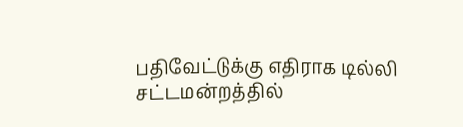பதிவேட்டுக்கு எதிராக டில்லி சட்டமன்றத்தில்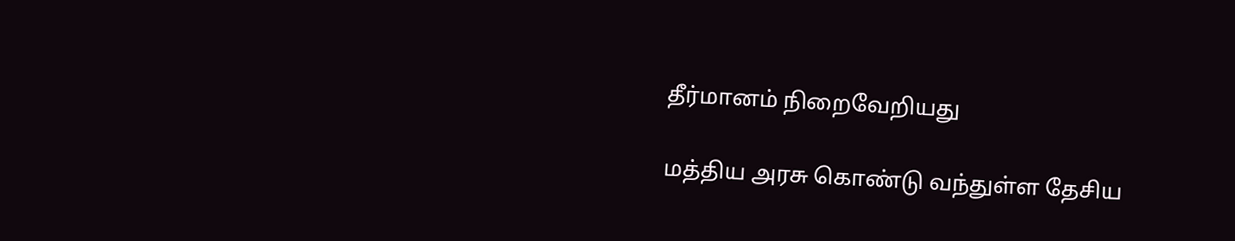தீர்மானம் நிறைவேறியது

மத்திய அரசு கொண்டு வந்துள்ள தேசிய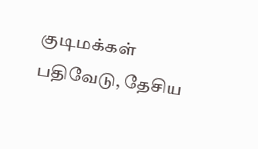குடிமக்கள் பதிவேடு, தேசிய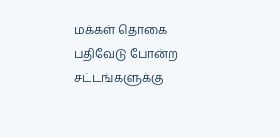மக்கள் தொகை பதிவேடு போன்ற சட்டங்களுக்கு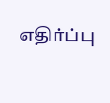எதிர்ப்பு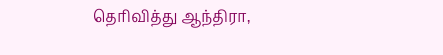தெரிவித்து ஆந்திரா,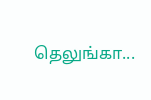தெலுங்கா...